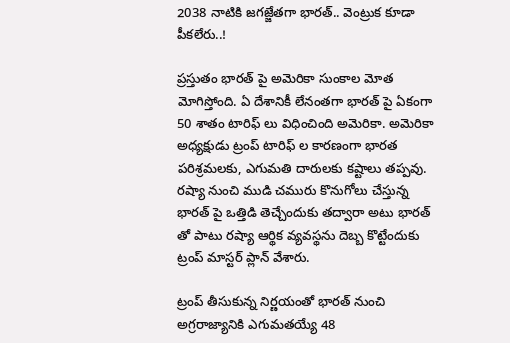2038 నాటికి జగజ్జేతగా భారత్.. వెంట్రుక కూడా పీకలేరు..!

ప్రస్తుతం భారత్ పై అమెరికా సుంకాల మోత మోగిస్తోంది. ఏ దేశానికీ లేనంతగా భారత్ పై ఏకంగా 50 శాతం టారిఫ్ లు విధించింది అమెరికా. అమెరికా అధ్యక్షుడు ట్రంప్ టారిఫ్ ల కారణంగా భారత పరిశ్రమలకు, ఎగుమతి దారులకు కష్టాలు తప్పవు. రష్యా నుంచి ముడి చమురు కొనుగోలు చేస్తున్న భారత్ పై ఒత్తిడి తెచ్చేందుకు తద్వారా అటు భారత్ తో పాటు రష్యా ఆర్థిక వ్యవస్థను దెబ్బ కొట్టేందుకు ట్రంప్ మాస్టర్ ప్లాన్ వేశారు.

ట్రంప్ తీసుకున్న నిర్ణయంతో భారత్ నుంచి అగ్రరాజ్యానికి ఎగుమతయ్యే 48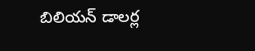బిలియన్ డాలర్ల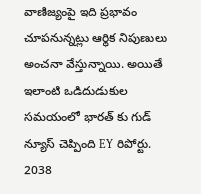వాణిజ్యంపై ఇది ప్రభావం చూపనున్నట్లు ఆర్థిక నిపుణులు అంచనా వేస్తున్నాయి. అయితే ఇలాంటి ఒడిదుడుకుల సమయంలో భారత్ కు గుడ్ న్యూస్ చెప్పింది EY రిపోర్టు. 2038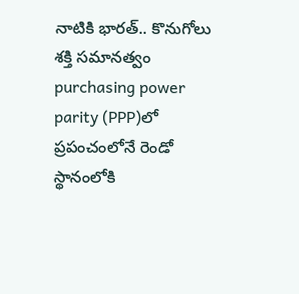నాటికి భారత్.. కొనుగోలు శక్తి సమానత్వం purchasing power parity (PPP)లో ప్రపంచంలోనే రెండో స్థానంలోకి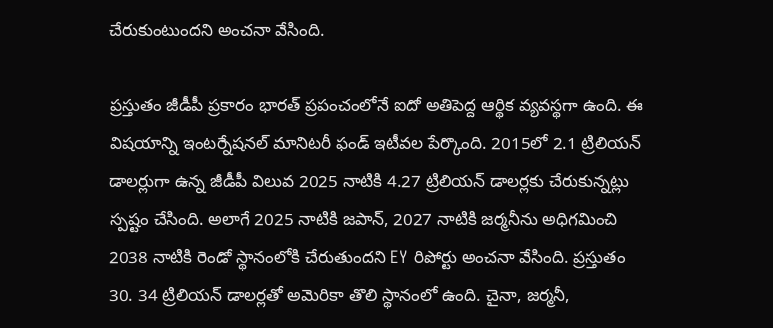చేరుకుంటుందని అంచనా వేసింది.

ప్రస్తుతం జీడీపీ ప్రకారం భారత్ ప్రపంచంలోనే ఐదో అతిపెద్ద ఆర్థిక వ్యవస్థగా ఉంది. ఈ విషయాన్ని ఇంటర్నేషనల్ మానిటరీ ఫండ్ ఇటీవల పేర్కొంది. 2015లో 2.1 ట్రిలియన్ డాలర్లుగా ఉన్న జీడీపీ విలువ 2025 నాటికి 4.27 ట్రిలియన్ డాలర్లకు చేరుకున్నట్లు స్పష్టం చేసింది. అలాగే 2025 నాటికి జపాన్, 2027 నాటికి జర్మనీను అధిగమించి 2038 నాటికి రెండో స్థానంలోకి చేరుతుందని EY రిపోర్టు అంచనా వేసింది. ప్రస్తుతం 30. 34 ట్రిలియన్ డాలర్లతో అమెరికా తొలి స్థానంలో ఉంది. చైనా, జర్మనీ,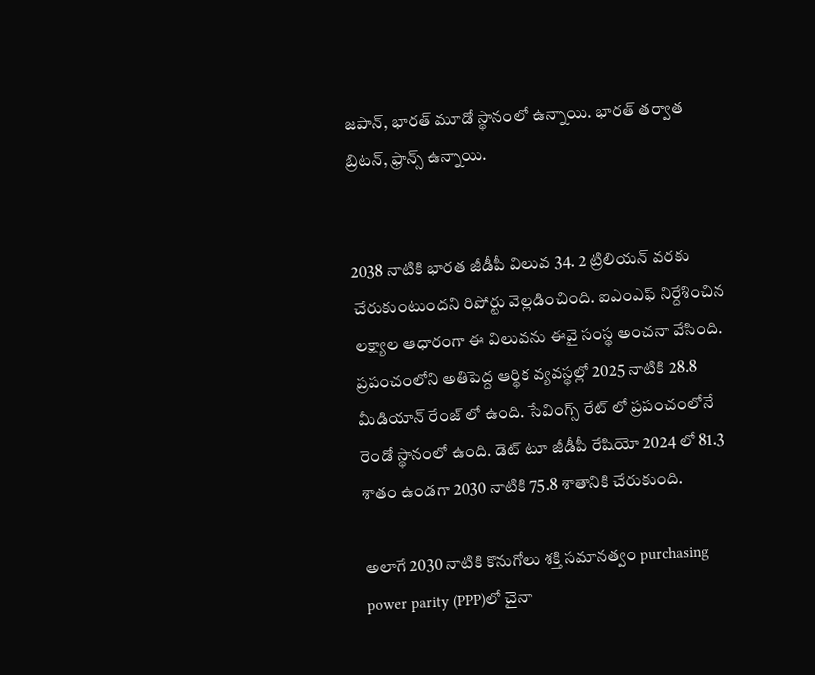జపాన్, భారత్ మూడో స్థానంలో ఉన్నాయి. భారత్ తర్వాత బ్రిటన్, ఫ్రాన్స్ ఉన్నాయి.


2038 నాటికి భారత జీడీపీ విలువ 34. 2 ట్రిలియన్ వరకు చేరుకుంటుందని రిపోర్టు వెల్లడించింది. ఐఎంఎఫ్ నిర్దేశించిన లక్ష్యాల ఆధారంగా ఈ విలువను ఈవై సంస్థ అంచనా వేసింది. ప్రపంచంలోని అతిపెద్ద ఆర్థిక వ్యవస్థల్లో 2025 నాటికి 28.8 మీడియాన్ రేంజ్ లో ఉంది. సేవింగ్స్ రేట్ లో ప్రపంచంలోనే రెండో స్థానంలో ఉంది. డెట్ టూ జీడీపీ రేషియో 2024 లో 81.3 శాతం ఉండగా 2030 నాటికి 75.8 శాతానికి చేరుకుంది.

అలాగే 2030 నాటికి కొనుగోలు శక్తి సమానత్వం purchasing power parity (PPP)లో చైనా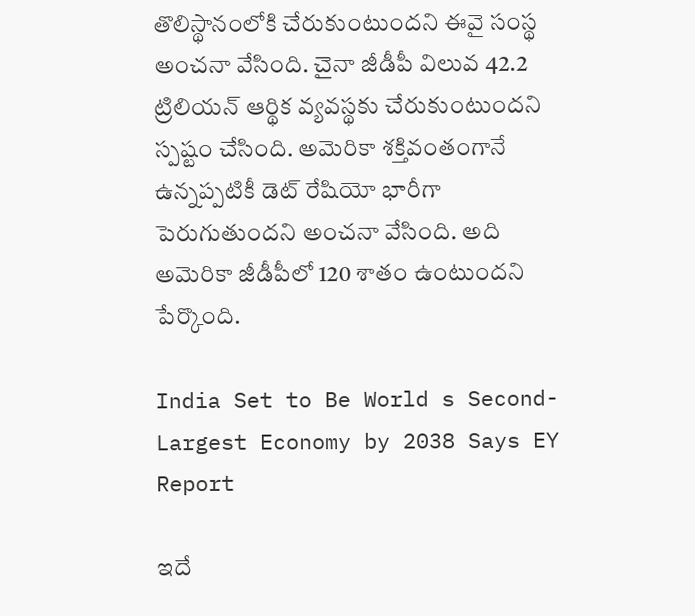తొలిస్థానంలోకి చేరుకుంటుందని ఈవై సంస్థ అంచనా వేసింది. చైనా జీడీపీ విలువ 42.2 ట్రిలియన్ ఆర్థిక వ్యవస్థకు చేరుకుంటుందని స్పష్టం చేసింది. అమెరికా శక్తివంతంగానే ఉన్నప్పటికీ డెట్ రేషియో భారీగా పెరుగుతుందని అంచనా వేసింది. అది అమెరికా జీడీపీలో 120 శాతం ఉంటుందని పేర్కొంది.

India Set to Be World s Second-Largest Economy by 2038 Says EY Report

ఇదే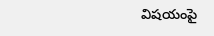విషయంపై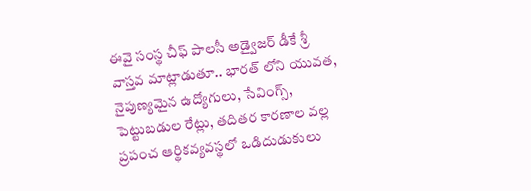ఈవై సంస్థ చీఫ్ పాలసీ అడ్వైజర్ డీకే శ్రీ వాస్తవ మాట్లాడుతూ.. భారత్ లోని యువత, నైపుణ్యమైన ఉద్యోగులు, సేవింగ్స్, పెట్టుబడుల రేట్లు, తదితర కారణాల వల్ల ప్రపంచ ఆర్థికవ్యవస్థలో ఒడిదుడుకులు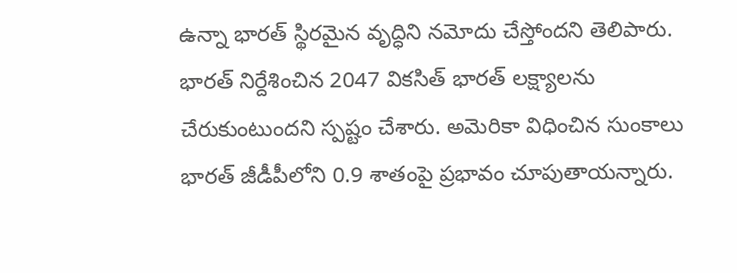ఉన్నా భారత్ స్థిరమైన వృద్ధిని నమోదు చేస్తోందని తెలిపారు. భారత్ నిర్దేశించిన 2047 వికసిత్ భారత్ లక్ష్యాలను చేరుకుంటుందని స్పష్టం చేశారు. అమెరికా విధించిన సుంకాలు భారత్ జీడీపీలోని 0.9 శాతంపై ప్రభావం చూపుతాయన్నారు.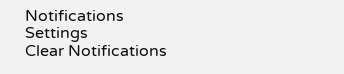Notifications
Settings
Clear Notifications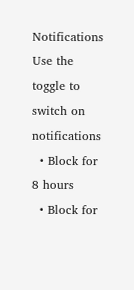Notifications
Use the toggle to switch on notifications
  • Block for 8 hours
  • Block for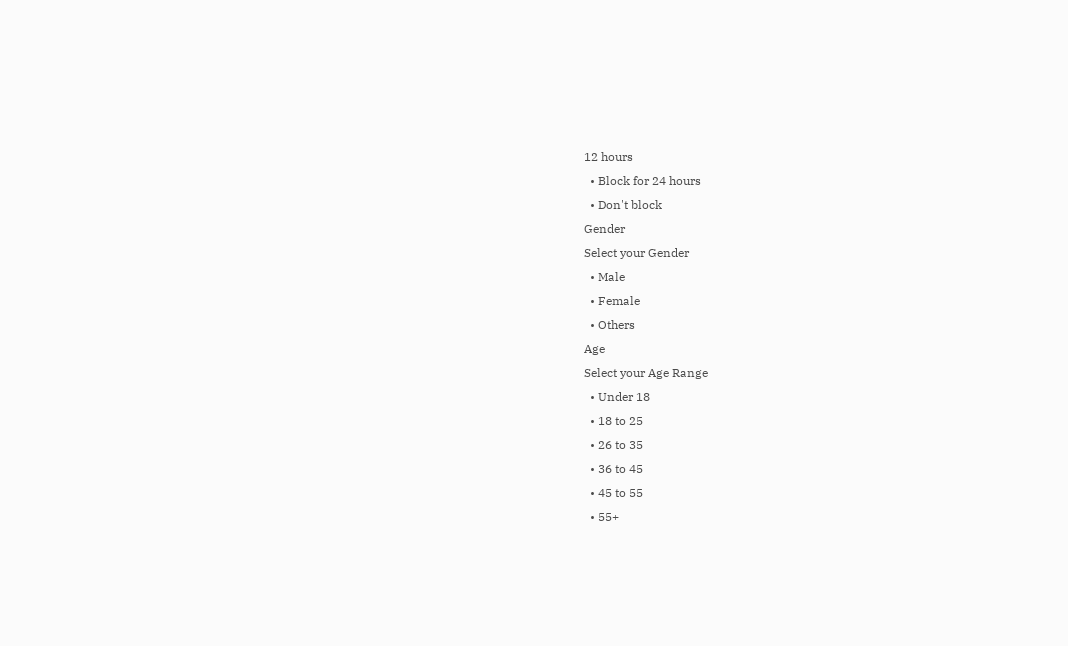12 hours
  • Block for 24 hours
  • Don't block
Gender
Select your Gender
  • Male
  • Female
  • Others
Age
Select your Age Range
  • Under 18
  • 18 to 25
  • 26 to 35
  • 36 to 45
  • 45 to 55
  • 55+